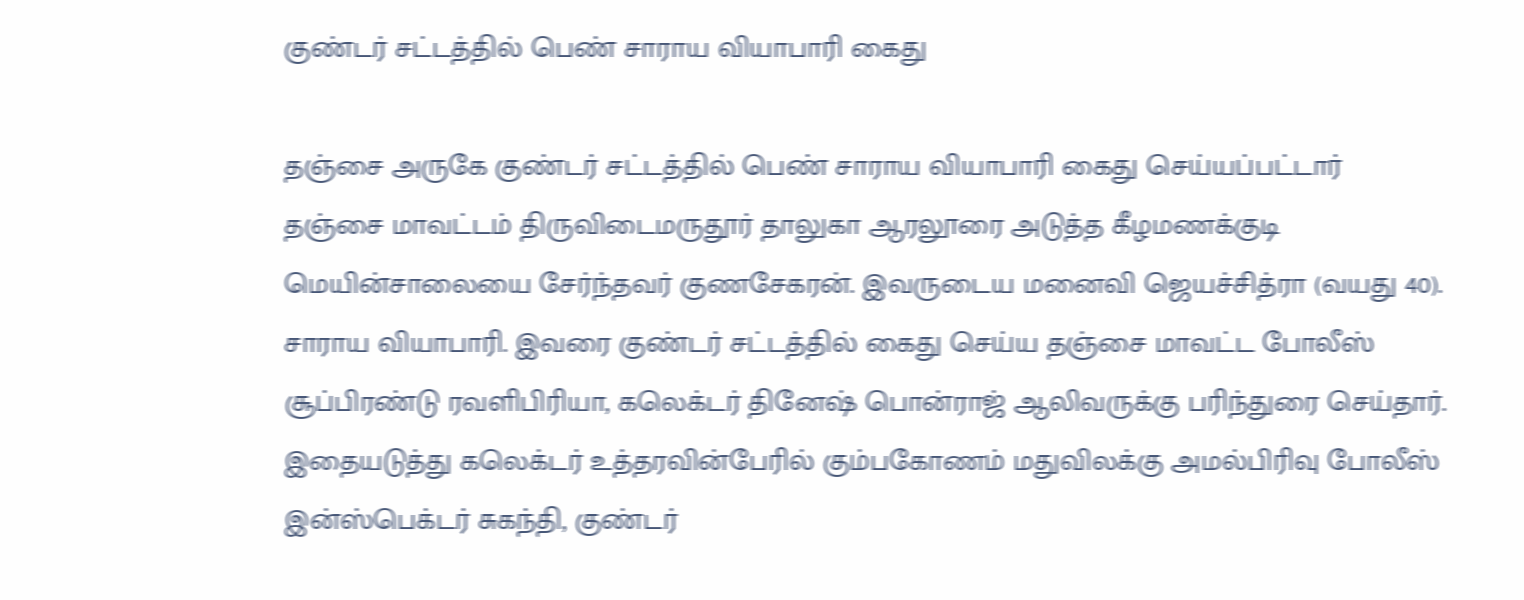குண்டர் சட்டத்தில் பெண் சாராய வியாபாரி கைது

தஞ்சை அருகே குண்டர் சட்டத்தில் பெண் சாராய வியாபாரி கைது செய்யப்பட்டார்
தஞ்சை மாவட்டம் திருவிடைமருதூர் தாலுகா ஆரலூரை அடுத்த கீழமணக்குடி மெயின்சாலையை சேர்ந்தவர் குணசேகரன். இவருடைய மனைவி ஜெயச்சித்ரா (வயது 40). சாராய வியாபாரி. இவரை குண்டர் சட்டத்தில் கைது செய்ய தஞ்சை மாவட்ட போலீஸ் சூப்பிரண்டு ரவளிபிரியா, கலெக்டர் தினேஷ் பொன்ராஜ் ஆலிவருக்கு பரிந்துரை செய்தார். இதையடுத்து கலெக்டர் உத்தரவின்பேரில் கும்பகோணம் மதுவிலக்கு அமல்பிரிவு போலீஸ் இன்ஸ்பெக்டர் சுகந்தி, குண்டர்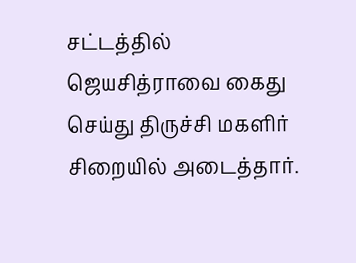சட்டத்தில் ஜெயசித்ராவை கைது செய்து திருச்சி மகளிர் சிறையில் அடைத்தார்.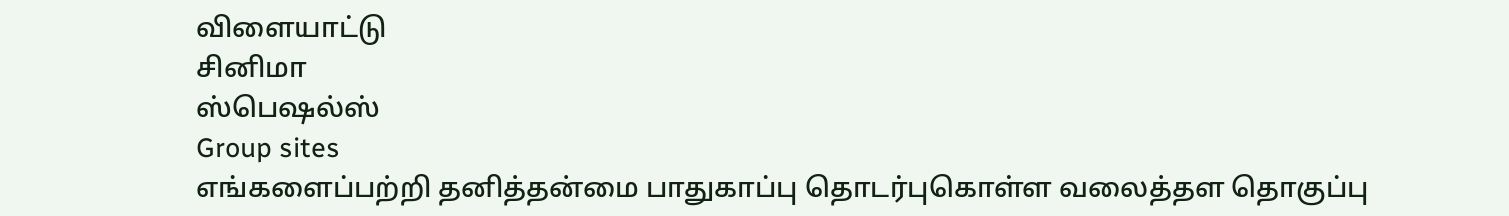விளையாட்டு
சினிமா
ஸ்பெஷல்ஸ்
Group sites
எங்களைப்பற்றி தனித்தன்மை பாதுகாப்பு தொடர்புகொள்ள வலைத்தள தொகுப்பு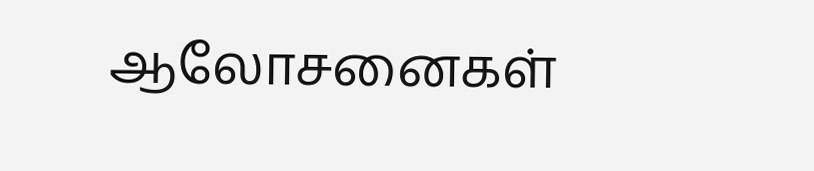ஆலோசனைகள்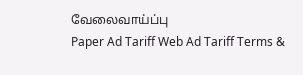வேலைவாய்ப்பு
Paper Ad Tariff Web Ad Tariff Terms &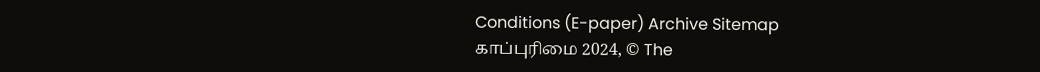Conditions (E-paper) Archive Sitemap
காப்புரிமை 2024, © The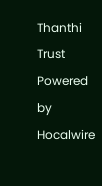Thanthi Trust Powered by Hocalwire